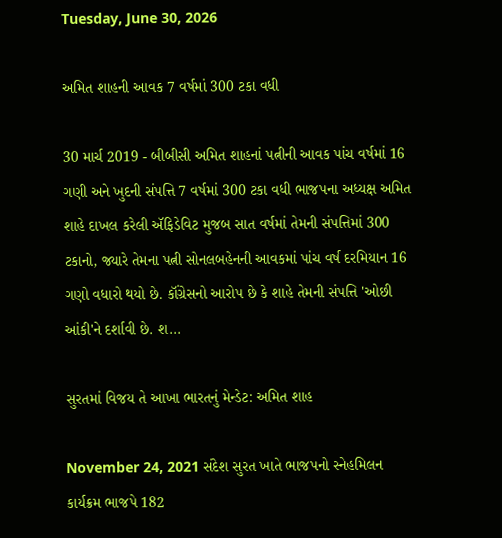Tuesday, June 30, 2026

અમિત શાહની આવક 7 વર્ષમાં 300 ટકા વધી

30 માર્ચ 2019 - બીબીસી અમિત શાહનાં પત્નીની આવક પાંચ વર્ષમાં 16 ગણી અને ખુદની સંપત્તિ 7 વર્ષમાં 300 ટકા વધી ભાજપના અધ્યક્ષ અમિત શાહે દાખલ કરેલી ઍફિડેવિટ મુજબ સાત વર્ષમાં તેમની સંપત્તિમાં 300 ટકાનો, જ્યારે તેમના પત્ની સોનલબહેનની આવકમાં પાંચ વર્ષ દરમિયાન 16 ગણો વધારો થયો છે. કૉંગ્રેસનો આરોપ છે કે શાહે તેમની સંપત્તિ 'ઓછી આંકી'ને દર્શાવી છે. શ...

સુરતમાં વિજય તે આખા ભારતનું મેન્ડેટ: અમિત શાહ

November 24, 2021 સંદેશ સુરત ખાતે ભાજપનો સ્નેહમિલન કાર્યક્રમ ભાજપે 182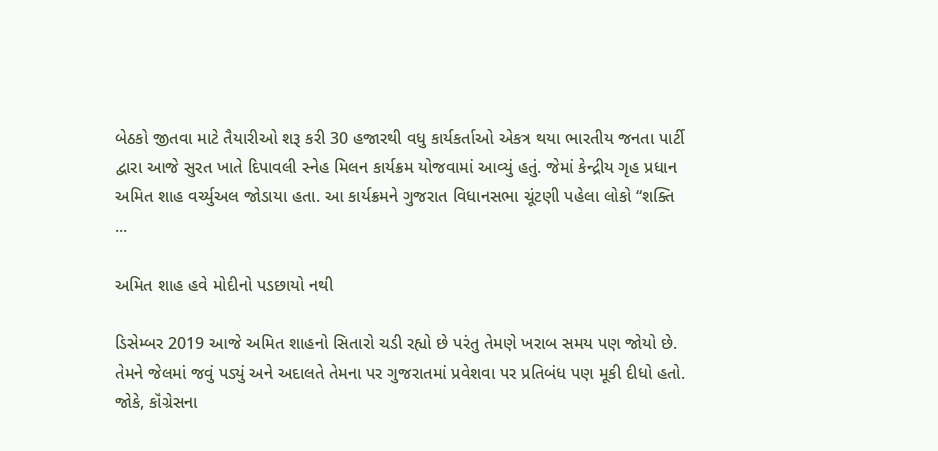બેઠકો જીતવા માટે તૈયારીઓ શરૂ કરી 30 હજારથી વધુ કાર્યકર્તાઓ એકત્ર થયા ભારતીય જનતા પાર્ટી દ્વારા આજે સુરત ખાતે દિપાવલી સ્નેહ મિલન કાર્યક્રમ યોજવામાં આવ્યું હતું. જેમાં કેન્દ્રીય ગૃહ પ્રધાન અમિત શાહ વર્ચ્યુઅલ જોડાયા હતા. આ કાર્યક્રમને ગુજરાત વિધાનસભા ચૂંટણી પહેલા લોકો “શક્તિ ...

અમિત શાહ હવે મોદીનો પડછાયો નથી

ડિસેમ્બર 2019 આજે અમિત શાહનો સિતારો ચડી રહ્યો છે પરંતુ તેમણે ખરાબ સમય પણ જોયો છે. તેમને જેલમાં જવું પડ્યું અને અદાલતે તેમના પર ગુજરાતમાં પ્રવેશવા પર પ્રતિબંધ પણ મૂકી દીધો હતો. જોકે, કૉંગ્રેસના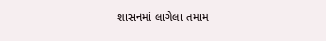શાસનમાં લાગેલા તમામ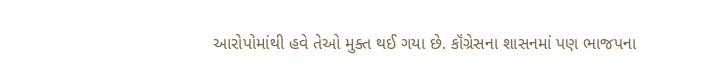આરોપોમાંથી હવે તેઓ મુક્ત થઈ ગયા છે. કૉંગ્રેસના શાસનમાં પણ ભાજપના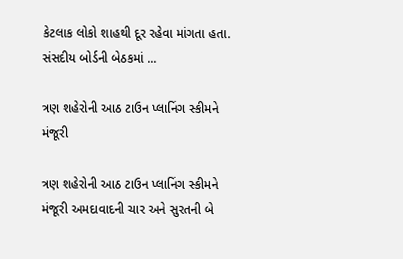કેટલાક લોકો શાહથી દૂર રહેવા માંગતા હતા. સંસદીય બોર્ડની બેઠકમાં ...

ત્રણ શહેરોની આઠ ટાઉન પ્લાનિંગ સ્કીમને મંજૂરી

ત્રણ શહેરોની આઠ ટાઉન પ્લાનિંગ સ્કીમને મંજૂરી અમદાવાદની ચાર અને સુરતની બે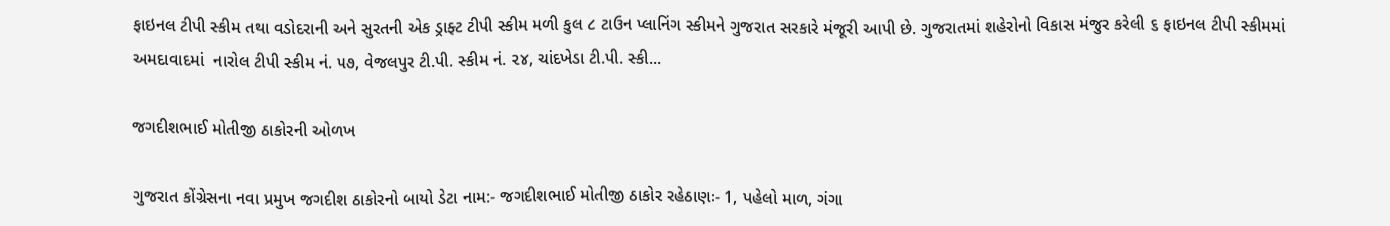ફાઇનલ ટીપી સ્કીમ તથા વડોદરાની અને સુરતની એક ડ્રાફ્ટ ટીપી સ્કીમ મળી કુલ ૮ ટાઉન પ્લાનિંગ સ્કીમને ગુજરાત સરકારે મંજૂરી આપી છે. ગુજરાતમાં શહેરોનો વિકાસ મંજુર કરેલી ૬ ફાઇનલ ટીપી સ્કીમમાં અમદાવાદમાં  નારોલ ટીપી સ્કીમ નં. ૫૭, વેજલપુર ટી.પી. સ્કીમ નં. ૨૪, ચાંદખેડા ટી.પી. સ્કી...

જગદીશભાઈ મોતીજી ઠાકોરની ઓળખ

ગુજરાત કોંગ્રેસના નવા પ્રમુખ જગદીશ ઠાકોરનો બાયો ડેટા નામ:- જગદીશભાઈ મોતીજી ઠાકોર રહેઠાણઃ- 1, પહેલો માળ, ગંગા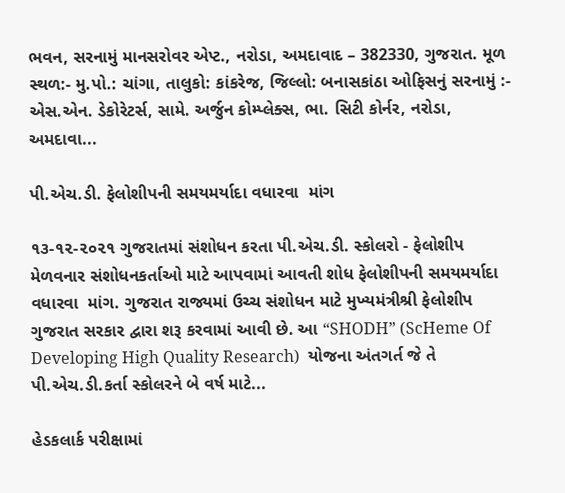ભવન, સરનામું માનસરોવર એપ્ટ., નરોડા, અમદાવાદ – 382330, ગુજરાત. મૂળ સ્થળ:- મુ.પો.: ચાંગા, તાલુકો: કાંકરેજ, જિલ્લો: બનાસકાંઠા ઓફિસનું સરનામું :- એસ.એન. ડેકોરેટર્સ, સામે. અર્જુન કોમ્પ્લેક્સ, ભા. સિટી કોર્નર, નરોડા, અમદાવા...

પી.એચ.ડી. ફેલોશીપની સમયમર્યાદા વધારવા  માંગ

૧૩-૧૨-૨૦૨૧ ગુજરાતમાં સંશોધન કરતા પી.એચ.ડી. સ્કોલરો - ફેલોશીપ મેળવનાર સંશોધનકર્તાઓ માટે આપવામાં આવતી શોધ ફેલોશીપની સમયમર્યાદા વધારવા  માંગ. ગુજરાત રાજ્યમાં ઉચ્ચ સંશોધન માટે મુખ્યમંત્રીશ્રી ફેલોશીપ ગુજરાત સરકાર દ્વારા શરૂ કરવામાં આવી છે. આ “SHODH” (ScHeme Of Developing High Quality Research)  યોજના અંતગર્ત જે તે પી.એચ.ડી.કર્તા સ્કોલરને બે વર્ષ માટે...

હેડકલાર્ક પરીક્ષામાં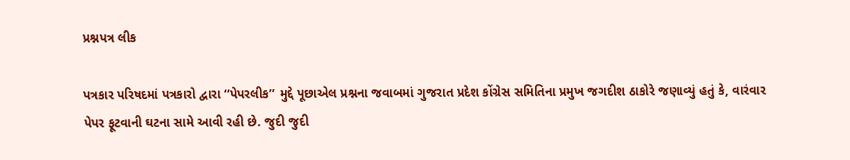પ્રશ્નપત્ર લીક

પત્રકાર પરિષદમાં પત્રકારો દ્વારા ‘‘પેપરલીક’’ મુદ્દે પૂછાએલ પ્રશ્નના જવાબમાં ગુજરાત પ્રદેશ કોંગ્રેસ સમિતિના પ્રમુખ જગદીશ ઠાકોરે જણાવ્યું હતું કે, વારંવાર પેપર ફૂટવાની ઘટના સામે આવી રહી છે. જુદી જુદી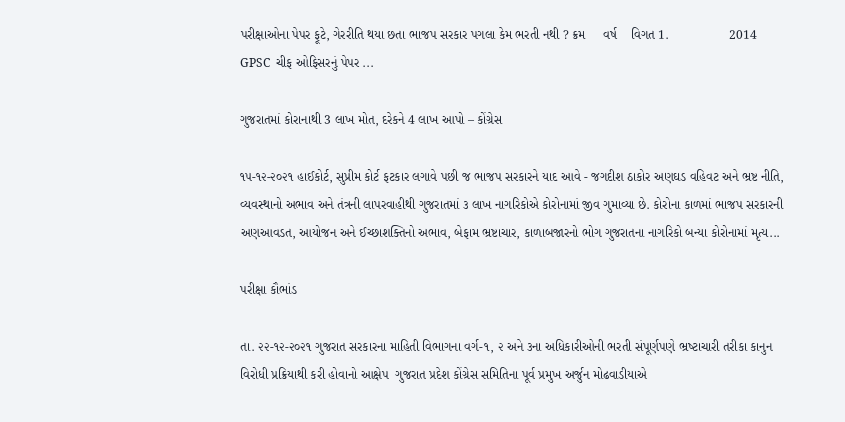પરીક્ષાઓના પેપર ફૂટે, ગેરરીતિ થયા છતા ભાજપ સરકાર પગલા કેમ ભરતી નથી ? ક્રમ     વર્ષ    વિગત 1.                 2014       GPSC  ચીફ ઓફિસરનું પેપર ...

ગુજરાતમાં કોરાનાથી 3 લાખ મોત, દરેકને 4 લાખ આપો – કોંગ્રેસ

૧૫-૧૨-૨૦૨૧ હાઈકોર્ટ, સુપ્રીમ કોર્ટ ફટકાર લગાવે પછી જ ભાજપ સરકારને યાદ આવે - જગદીશ ઠાકોર અણઘડ વહિવટ અને ભ્રષ્ટ નીતિ, વ્યવસ્થાનો અભાવ અને તંત્રની લાપરવાહીથી ગુજરાતમાં ૩ લાખ નાગરિકોએ કોરોનામાં જીવ ગુમાવ્યા છે. કોરોના કાળમાં ભાજપ સરકારની અણઆવડત, આયોજન અને ઈચ્છાશક્તિનો અભાવ, બેફામ ભ્રષ્ટાચાર, કાળાબજારનો ભોગ ગુજરાતના નાગરિકો બન્યા કોરોનામાં મૃત્ય...

પરીક્ષા કૌભાંડ

તા. ૨૨-૧૨-૨૦૨૧ ગુજરાત સરકારના માહિતી વિભાગના વર્ગ-૧, ૨ અને ૩ના અધિકારીઓની ભરતી સંપૂર્ણપણે ભ્રષ્‍ટાચારી તરીકા કાનુન વિરોધી પ્રક્રિયાથી કરી હોવાનો આક્ષેપ  ગુજરાત પ્રદેશ કોંગ્રેસ સમિતિના પૂર્વ પ્રમુખ અર્જુન મોઢવાડીયાએ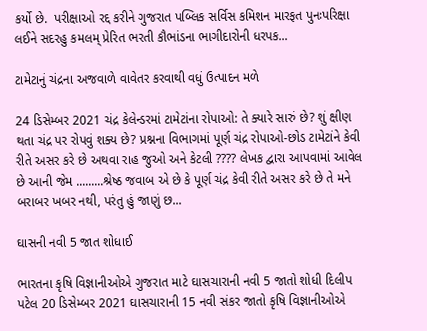કર્યો છે.  પરીક્ષાઓ રદ્દ કરીને ગુજરાત પબ્‍લિક સર્વિસ કમિશન મારફત પુનઃપરિક્ષા લઈને સદરહુ કમલમ્‌ પ્રેરિત ભરતી કૌભાંડના ભાગીદારોની ધરપક...

ટામેટાનું ચંદ્રના અજવાળે વાવેતર કરવાથી વધું ઉત્પાદન મળે

24 ડિસેમ્બર 2021 ચંદ્ર કેલેન્ડરમાં ટામેટાંના રોપાઓ: તે ક્યારે સારું છે? શું ક્ષીણ થતા ચંદ્ર પર રોપવું શક્ય છે? પ્રશ્નના વિભાગમાં પૂર્ણ ચંદ્ર રોપાઓ-છોડ ટામેટાંને કેવી રીતે અસર કરે છે અથવા રાહ જુઓ અને કેટલી ???? લેખક દ્વારા આપવામાં આવેલ છે આની જેમ .........શ્રેષ્ઠ જવાબ એ છે કે પૂર્ણ ચંદ્ર કેવી રીતે અસર કરે છે તે મને બરાબર ખબર નથી, પરંતુ હું જાણું છ...

ઘાસની નવી 5 જાત શોધાઈ

ભારતના કૃષિ વિજ્ઞાનીઓએ ગુજરાત માટે ઘાસચારાની નવી 5 જાતો શોધી દિલીપ પટેલ 20 ડિસેમ્બર 2021 ઘાસચારાની 15 નવી સંકર જાતો કૃષિ વિજ્ઞાનીઓએ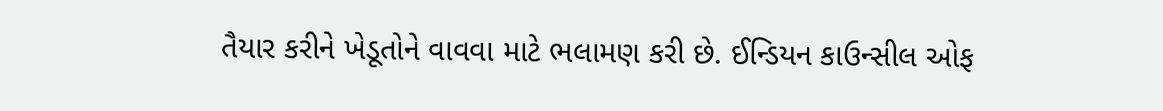તૈયાર કરીને ખેડૂતોને વાવવા માટે ભલામણ કરી છે. ઈન્ડિયન કાઉન્સીલ ઓફ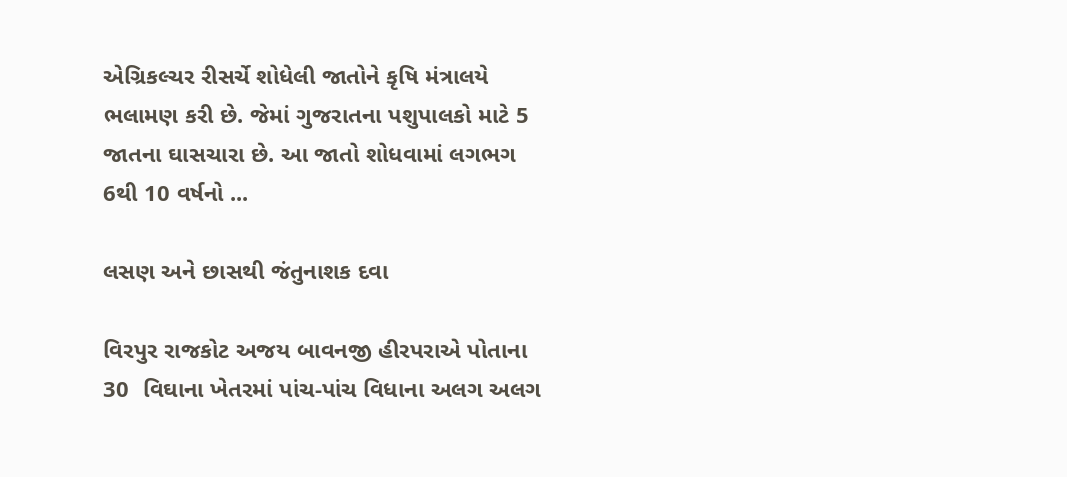એગ્રિકલ્ચર રીસર્ચે શોધેલી જાતોને કૃષિ મંત્રાલયે ભલામણ કરી છે. જેમાં ગુજરાતના પશુપાલકો માટે 5 જાતના ઘાસચારા છે. આ જાતો શોધવામાં લગભગ 6થી 10 વર્ષનો ...

લસણ અને છાસથી જંતુનાશક દવા

વિરપુર રાજકોટ અજય બાવનજી હીરપરાએ પોતાના 30  વિઘાના ખેતરમાં પાંચ-પાંચ વિધાના અલગ અલગ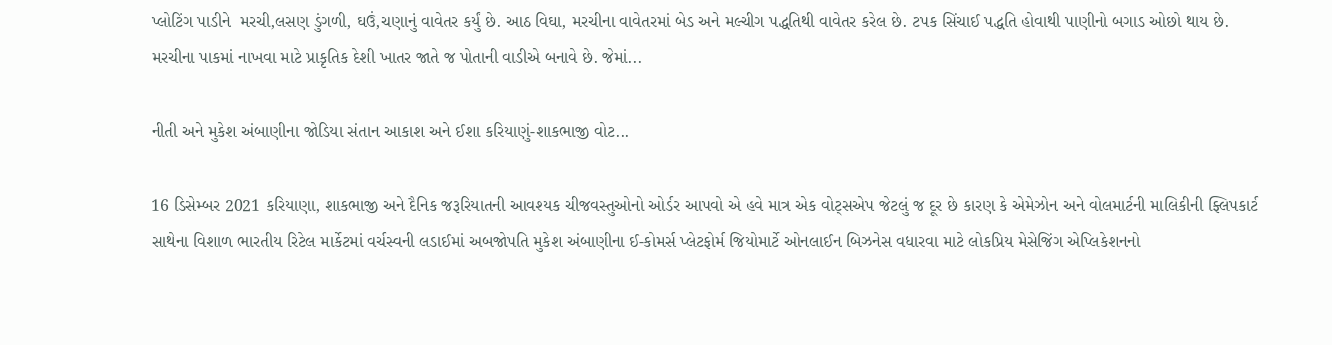પ્લોટિંગ પાડીને  મરચી,લસણ ડુંગળી, ઘઉં,ચણાનું વાવેતર કર્યું છે. આઠ વિઘા, મરચીના વાવેતરમાં બેડ અને મલ્ચીગ પદ્ધતિથી વાવેતર કરેલ છે. ટપક સિંચાઈ પદ્ધતિ હોવાથી પાણીનો બગાડ ઓછો થાય છે. મરચીના પાકમાં નાખવા માટે પ્રાકૃતિક દેશી ખાતર જાતે જ પોતાની વાડીએ બનાવે છે. જેમાં...

નીતી અને મુકેશ અંબાણીના જોડિયા સંતાન આકાશ અને ઈશા કરિયાણું-શાકભાજી વોટ...

16 ડિસેમ્બર 2021 કરિયાણા, શાકભાજી અને દૈનિક જરૂરિયાતની આવશ્યક ચીજવસ્તુઓનો ઓર્ડર આપવો એ હવે માત્ર એક વોટ્સએપ જેટલું જ દૂર છે કારણ કે એમેઝોન અને વોલમાર્ટની માલિકીની ફ્લિપકાર્ટ સાથેના વિશાળ ભારતીય રિટેલ માર્કેટમાં વર્ચસ્વની લડાઈમાં અબજોપતિ મુકેશ અંબાણીના ઈ-કોમર્સ પ્લેટફોર્મ જિયોમાર્ટે ઓનલાઈન બિઝનેસ વધારવા માટે લોકપ્રિય મેસેજિંગ એપ્લિકેશનનો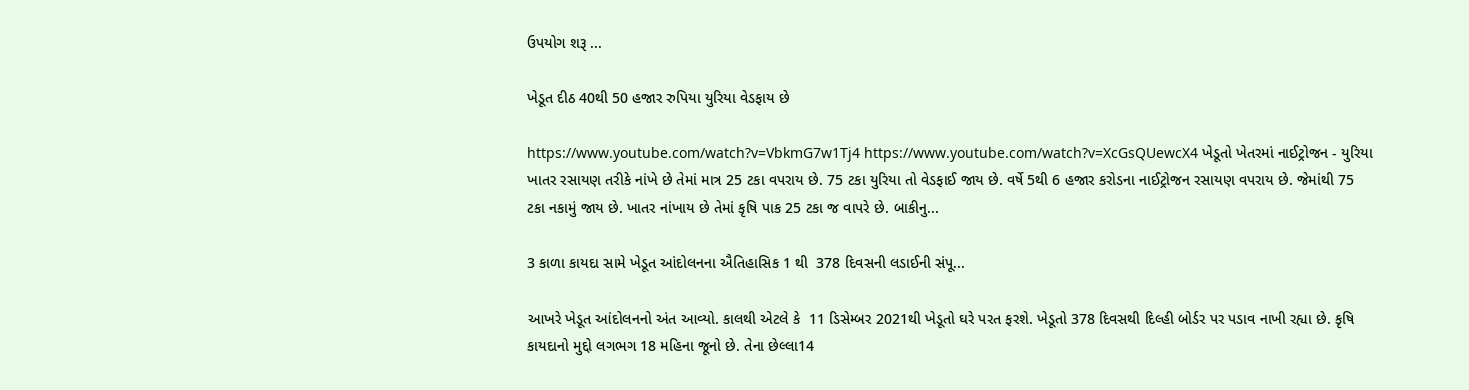ઉપયોગ શરૂ ...

ખેડૂત દીઠ 40થી 50 હજાર રુપિયા યુરિયા વેડફાય છે

https://www.youtube.com/watch?v=VbkmG7w1Tj4 https://www.youtube.com/watch?v=XcGsQUewcX4 ખેડૂતો ખેતરમાં નાઈટ્રોજન - યુરિયા ખાતર રસાયણ તરીકે નાંખે છે તેમાં માત્ર 25 ટકા વપરાય છે. 75 ટકા યુરિયા તો વેડફાઈ જાય છે. વર્ષે 5થી 6 હજાર કરોડના નાઈટ્રોજન રસાયણ વપરાય છે. જેમાંથી 75 ટકા નકામું જાય છે. ખાતર નાંખાય છે તેમાં કૃષિ પાક 25 ટકા જ વાપરે છે. બાકીનુ...

3 કાળા કાયદા સામે ખેડૂત આંદોલનના ઐતિહાસિક 1 થી  378 દિવસની લડાઈની સંપૂ...

આખરે ખેડૂત આંદોલનનો અંત આવ્યો. કાલથી એટલે કે  11 ડિસેમ્બર 2021થી ખેડૂતો ઘરે પરત ફરશે. ખેડૂતો 378 દિવસથી દિલ્હી બોર્ડર પર પડાવ નાખી રહ્યા છે. કૃષિ કાયદાનો મુદ્દો લગભગ 18 મહિના જૂનો છે. તેના છેલ્લા14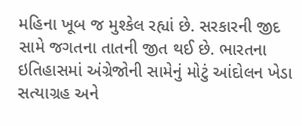મહિના ખૂબ જ મુશ્કેલ રહ્યાં છે. સરકારની જીદ સામે જગતના તાતની જીત થઈ છે. ભારતના ઇતિહાસમાં અંગ્રેજોની સામેનું મોટું આંદોલન ખેડા સત્યાગ્રહ અને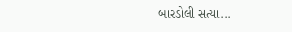બારડોલી સત્યા...